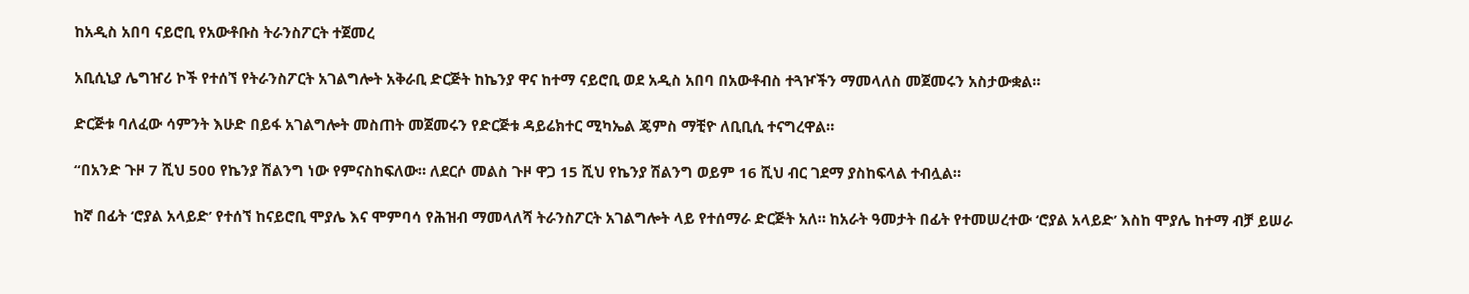ከአዲስ አበባ ናይሮቢ የአውቶቡስ ትራንስፖርት ተጀመረ

አቢሲኒያ ሌግዠሪ ኮች የተሰኘ የትራንስፖርት አገልግሎት አቅራቢ ድርጅት ከኬንያ ዋና ከተማ ናይሮቢ ወደ አዲስ አበባ በአውቶብስ ተጓዦችን ማመላለስ መጀመሩን አስታውቋል።

ድርጅቱ ባለፈው ሳምንት እሁድ በይፋ አገልግሎት መስጠት መጀመሩን የድርጅቱ ዳይሬክተር ሚካኤል ጄምስ ማቺዮ ለቢቢሲ ተናግረዋል።

“በአንድ ጉዞ 7 ሺህ 500 የኬንያ ሽልንግ ነው የምናስከፍለው። ለደርሶ መልስ ጉዞ ዋጋ 15 ሺህ የኬንያ ሽልንግ ወይም 16 ሺህ ብር ገደማ ያስከፍላል ተብሏል።

ከኛ በፊት ‘ሮያል አላይድ’ የተሰኘ ከናይሮቢ ሞያሌ እና ሞምባሳ የሕዝብ ማመላለሻ ትራንስፖርት አገልግሎት ላይ የተሰማራ ድርጅት አለ። ከአራት ዓመታት በፊት የተመሠረተው ‘ሮያል አላይድ’ እስከ ሞያሌ ከተማ ብቻ ይሠራ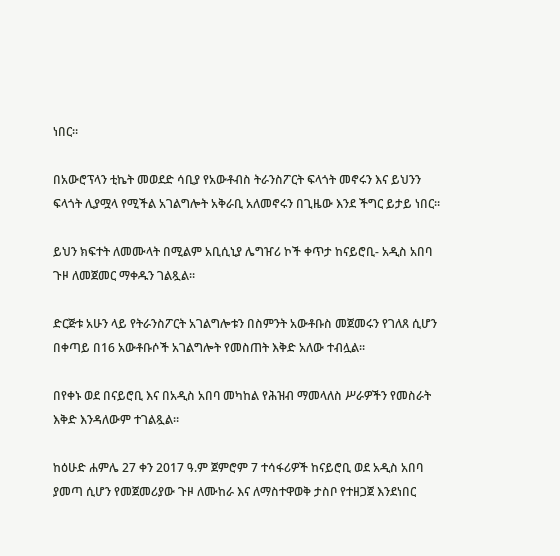ነበር።

በአውሮፕላን ቲኬት መወደድ ሳቢያ የአውቶብስ ትራንስፖርት ፍላጎት መኖሩን እና ይህንን ፍላጎት ሊያሟላ የሚችል አገልግሎት አቅራቢ አለመኖሩን በጊዜው እንደ ችግር ይታይ ነበር።

ይህን ክፍተት ለመሙላት በሚልም አቢሲኒያ ሌግዠሪ ኮች ቀጥታ ከናይሮቢ- አዲስ አበባ ጉዞ ለመጀመር ማቀዱን ገልጿል።

ድርጅቱ አሁን ላይ የትራንስፖርት አገልግሎቱን በስምንት አውቶቡስ መጀመሩን የገለጸ ሲሆን በቀጣይ በ16 አውቶቡሶች አገልግሎት የመስጠት እቅድ አለው ተብሏል፡፡

በየቀኑ ወደ በናይሮቢ እና በአዲስ አበባ መካከል የሕዝብ ማመላለስ ሥራዎችን የመስራት እቅድ እንዳለውም ተገልጿል።

ከዕሁድ ሐምሌ 27 ቀን 2017 ዓ.ም ጀምሮም 7 ተሳፋሪዎች ከናይሮቢ ወደ አዲስ አበባ ያመጣ ሲሆን የመጀመሪያው ጉዞ ለሙከራ እና ለማስተዋወቅ ታስቦ የተዘጋጀ እንደነበር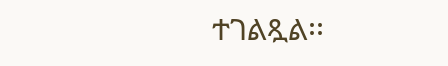ተገልጿል፡፡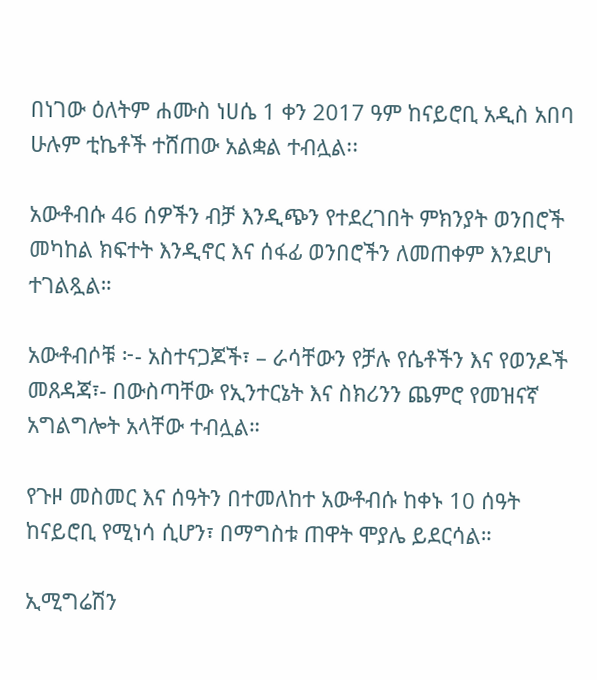በነገው ዕለትም ሐሙስ ነሀሴ 1 ቀን 2017 ዓም ከናይሮቢ አዲስ አበባ ሁሉም ቲኬቶች ተሸጠው አልቋል ተብሏል፡፡

አውቶብሱ 46 ሰዎችን ብቻ እንዲጭን የተደረገበት ምክንያት ወንበሮች መካከል ክፍተት እንዲኖር እና ሰፋፊ ወንበሮችን ለመጠቀም እንደሆነ ተገልጿል።

አውቶብሶቹ ፦- አስተናጋጆች፣ – ራሳቸውን የቻሉ የሴቶችን እና የወንዶች መጸዳጃ፣- በውስጣቸው የኢንተርኔት እና ስክሪንን ጨምሮ የመዝናኛ አግልግሎት አላቸው ተብሏል።

የጉዞ መስመር እና ሰዓትን በተመለከተ አውቶብሱ ከቀኑ 10 ሰዓት ከናይሮቢ የሚነሳ ሲሆን፣ በማግስቱ ጠዋት ሞያሌ ይደርሳል።

ኢሚግሬሽን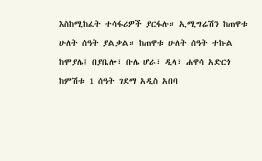እስከሚከፈት ተሳፋሪዎች ያርፋሉ። ኢሚግሬሽን ከጠዋቱ ሁለት ሰዓት ያልቃል። ከጠዋቱ ሁለት ሰዓት ተኩል ከሞያሌ፤ በያቤሎ፣ ቡሌ ሆራ፣ ዲላ፣ ሐዋሳ አድርጎ ከምሽቱ 1 ሰዓት ገደማ አዲስ አበባ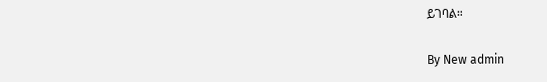ይገባል።

By New admin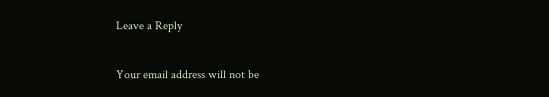Leave a Reply

Your email address will not be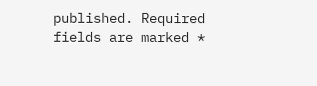published. Required fields are marked *